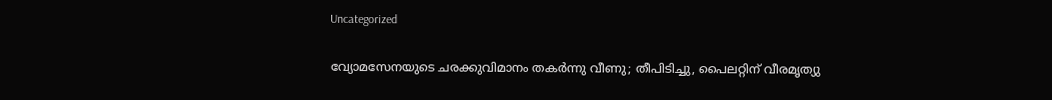Uncategorized

വ്യോമസേനയുടെ ചരക്കുവിമാനം തകർന്നു വീണു; തീപിടിച്ചു, പൈലറ്റിന് വീരമൃത്യു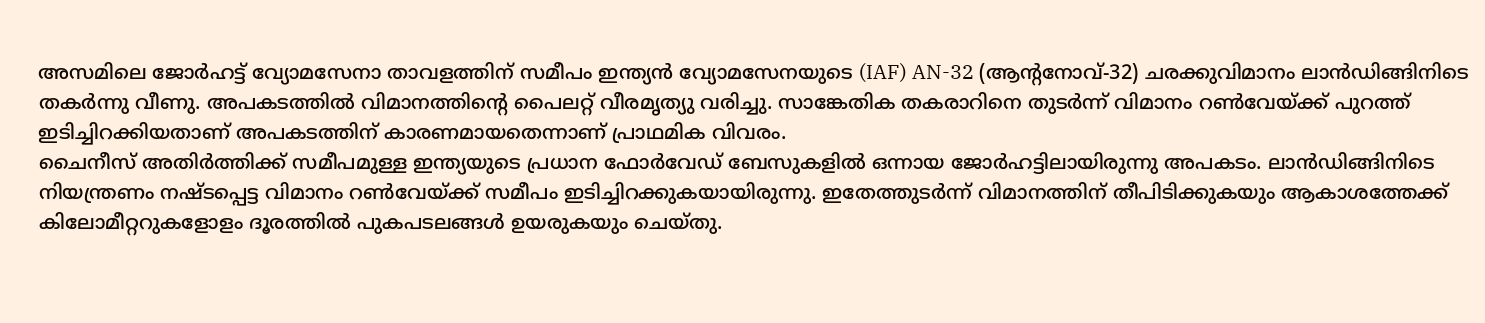അസമിലെ ജോർഹട്ട് വ്യോമസേനാ താവളത്തിന് സമീപം ഇന്ത്യൻ വ്യോമസേനയുടെ (IAF) AN-32 (ആന്റനോവ്-32) ചരക്കുവിമാനം ലാൻഡിങ്ങിനിടെ തകർന്നു വീണു. അപകടത്തിൽ വിമാനത്തിൻ്റെ പൈലറ്റ് വീരമൃത്യു വരിച്ചു. സാങ്കേതിക തകരാറിനെ തുടർന്ന് വിമാനം റൺവേയ്ക്ക് പുറത്ത് ഇടിച്ചിറക്കിയതാണ് അപകടത്തിന് കാരണമായതെന്നാണ് പ്രാഥമിക വിവരം.
ചൈനീസ് അതിർത്തിക്ക് സമീപമുള്ള ഇന്ത്യയുടെ പ്രധാന ഫോർവേഡ് ബേസുകളിൽ ഒന്നായ ജോർഹട്ടിലായിരുന്നു അപകടം. ലാൻഡിങ്ങിനിടെ നിയന്ത്രണം നഷ്ടപ്പെട്ട വിമാനം റൺവേയ്ക്ക് സമീപം ഇടിച്ചിറക്കുകയായിരുന്നു. ഇതേത്തുടർന്ന് വിമാനത്തിന് തീപിടിക്കുകയും ആകാശത്തേക്ക് കിലോമീറ്ററുകളോളം ദൂരത്തിൽ പുകപടലങ്ങൾ ഉയരുകയും ചെയ്തു.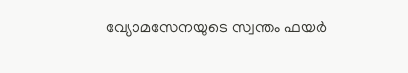വ്യോമസേനയുടെ സ്വന്തം ഫയർ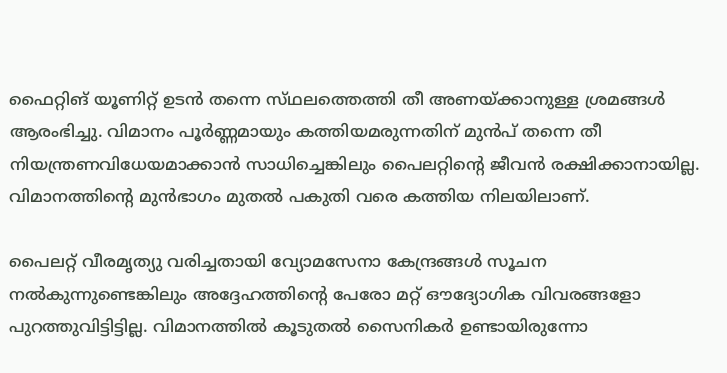ഫൈറ്റിങ് യൂണിറ്റ് ഉടൻ തന്നെ സ്‌ഥലത്തെത്തി തീ അണയ്ക്കാനുള്ള ശ്രമങ്ങൾ ആരംഭിച്ചു. വിമാനം പൂർണ്ണമായും കത്തിയമരുന്നതിന് മുൻപ് തന്നെ തീ നിയന്ത്രണവിധേയമാക്കാൻ സാധിച്ചെങ്കിലും പൈലറ്റിൻ്റെ ജീവൻ രക്ഷിക്കാനായില്ല. വിമാനത്തിന്റെ മുൻഭാഗം മുതൽ പകുതി വരെ കത്തിയ നിലയിലാണ്.

പൈലറ്റ് വീരമൃത്യു വരിച്ചതായി വ്യോമസേനാ കേന്ദ്രങ്ങൾ സൂചന നൽകുന്നുണ്ടെങ്കിലും അദ്ദേഹത്തിന്റെ പേരോ മറ്റ് ഔദ്യോഗിക വിവരങ്ങളോ പുറത്തുവിട്ടിട്ടില്ല. വിമാനത്തിൽ കൂടുതൽ സൈനികർ ഉണ്ടായിരുന്നോ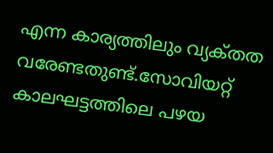എന്ന കാര്യത്തിലും വ്യക്‌തത വരേണ്ടതുണ്ട്.സോവിയറ്റ് കാലഘട്ടത്തിലെ പഴയ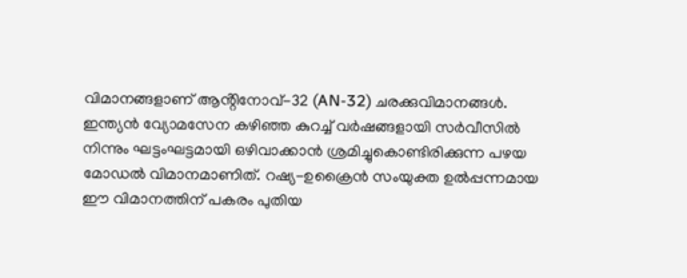വിമാനങ്ങളാണ് ആൻ്റിനോവ്-32 (AN-32) ചരക്കുവിമാനങ്ങൾ. ഇന്ത്യൻ വ്യോമസേന കഴിഞ്ഞ കുറച്ച് വർഷങ്ങളായി സർവീസിൽ നിന്നും ഘട്ടംഘട്ടമായി ഒഴിവാക്കാൻ ശ്രമിച്ചുകൊണ്ടിരിക്കുന്ന പഴയ മോഡൽ വിമാനമാണിത്. റഷ്യ-ഉക്രൈൻ സംയുക്ത ഉൽപ്പന്നമായ ഈ വിമാനത്തിന് പകരം പുതിയ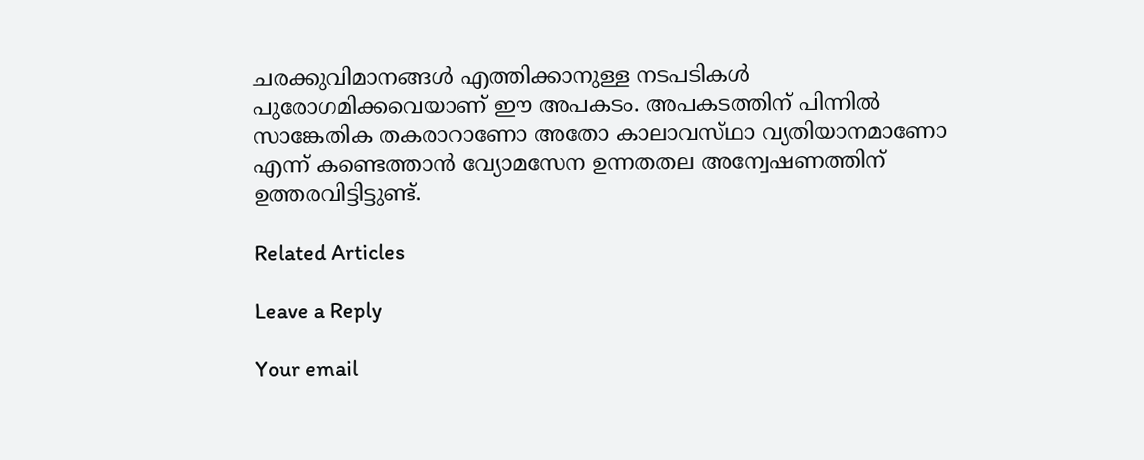ചരക്കുവിമാനങ്ങൾ എത്തിക്കാനുള്ള നടപടികൾ പുരോഗമിക്കവെയാണ് ഈ അപകടം. അപകടത്തിന് പിന്നിൽ സാങ്കേതിക തകരാറാണോ അതോ കാലാവസ്‌ഥാ വ്യതിയാനമാണോ എന്ന് കണ്ടെത്താൻ വ്യോമസേന ഉന്നതതല അന്വേഷണത്തിന് ഉത്തരവിട്ടിട്ടുണ്ട്.

Related Articles

Leave a Reply

Your email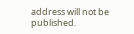address will not be published.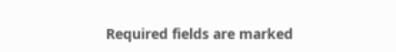Required fields are marked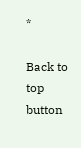*

Back to top button